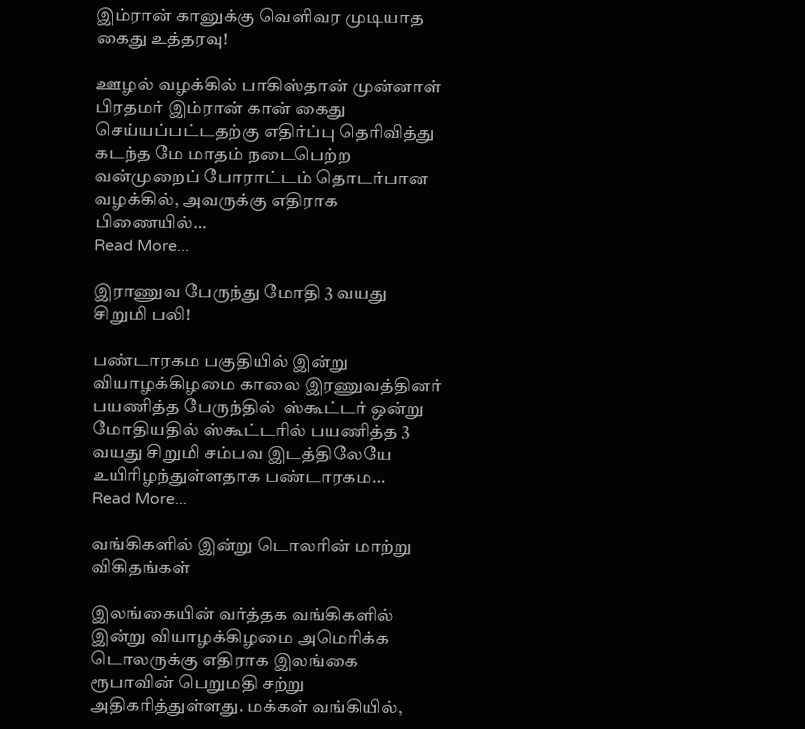இம்ரான் கானுக்கு வெளிவர முடியாத கைது உத்தரவு!

ஊழல் வழக்கில் பாகிஸ்தான் முன்னாள் பிரதமர் இம்ரான் கான் கைது செய்யப்பட்டதற்கு எதிர்ப்பு தெரிவித்து கடந்த மே மாதம் நடைபெற்ற வன்முறைப் போராட்டம் தொடர்பான வழக்கில், அவருக்கு எதிராக பிணையில்…
Read More...

இராணுவ பேருந்து மோதி 3 வயது சிறுமி பலி!

பண்டாரகம பகுதியில் இன்று வியாழக்கிழமை காலை இரணுவத்தினர் பயணித்த பேருந்தில்  ஸ்கூட்டர் ஒன்று மோதியதில் ஸ்கூட்டரில் பயணித்த 3 வயது சிறுமி சம்பவ இடத்திலேயே உயிரிழந்துள்ளதாக பண்டாரகம…
Read More...

வங்கிகளில் இன்று டொலரின் மாற்று விகிதங்கள்

இலங்கையின் வர்த்தக வங்கிகளில் இன்று வியாழக்கிழமை அமெரிக்க டொலருக்கு எதிராக இலங்கை ரூபாவின் பெறுமதி சற்று அதிகரித்துள்ளது. மக்கள் வங்கியில்,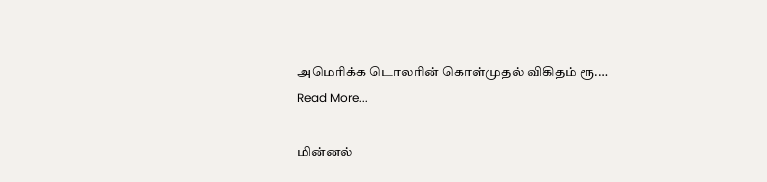அமெரிக்க டொலரின் கொள்முதல் விகிதம் ரூ.…
Read More...

மின்னல்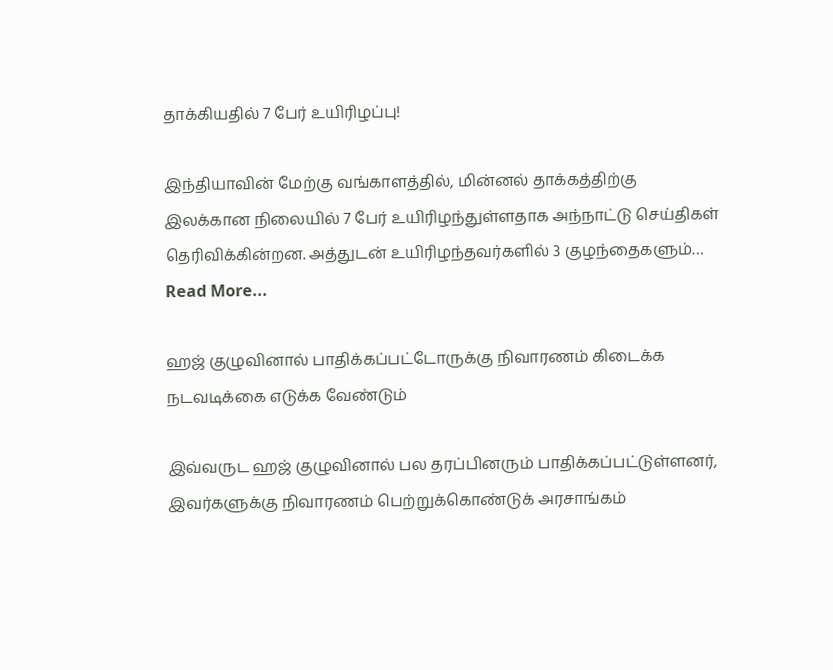தாக்கியதில் 7 பேர் உயிரிழப்பு!

இந்தியாவின் மேற்கு வங்காளத்தில், மின்னல் தாக்கத்திற்கு இலக்கான நிலையில் 7 பேர் உயிரிழந்துள்ளதாக அந்நாட்டு செய்திகள் தெரிவிக்கின்றன. அத்துடன் உயிரிழந்தவர்களில் 3 குழந்தைகளும்…
Read More...

ஹஜ் குழுவினால் பாதிக்கப்பட்டோருக்கு நிவாரணம் கிடைக்க நடவடிக்கை எடுக்க வேண்டும்

இவ்வருட ஹஜ் குழுவினால் பல தரப்பினரும் பாதிக்கப்பட்டுள்ளனர், இவர்களுக்கு நிவாரணம் பெற்றுக்கொண்டுக் அரசாங்கம்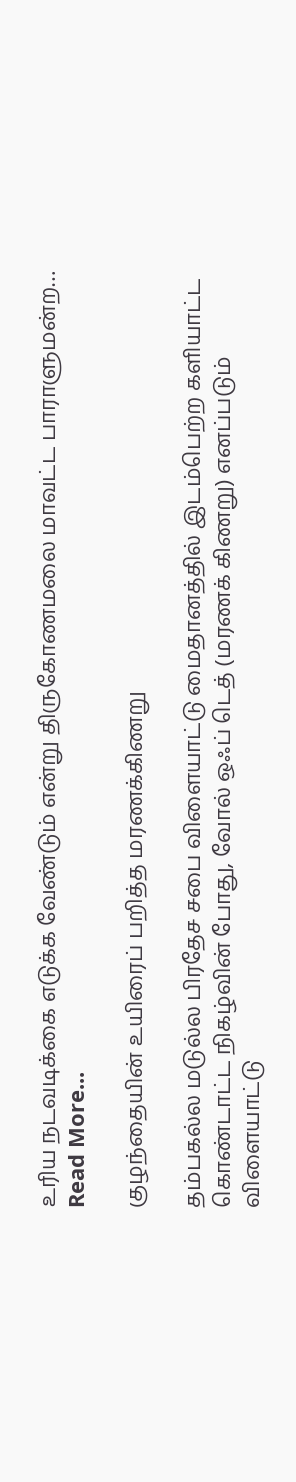உரிய நடவடிக்கை எடுக்க வேண்டும் என்று திருகோணமலை மாவட்ட பாராளுமன்ற…
Read More...

குழந்தையின் உயிரைப் பறித்த மரணக்கிணறு

தம்பகல்ல மடுல்ல பிரதேச சபை விளையாட்டு மைதானத்தில் இடம்பெற்ற களியாட்ட கொண்டாட்ட நிகழ்வின் போது, வோல் ஒஃப் டெத் (மரணக் கிணறு) எனப்படும் விளையாட்டு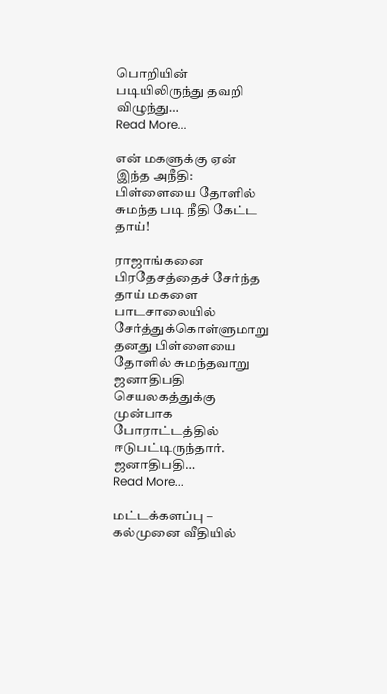பொறியின் படியிலிருந்து தவறி விழுந்து…
Read More...

என் மகளுக்கு ஏன் இந்த அநீதி: பிள்ளையை தோளில் சுமந்த படி நீதி கேட்ட தாய்!

ராஜாங்கனை பிரதேசத்தைச் சேர்ந்த தாய் மகளை பாடசாலையில் சேர்த்துக்கொள்ளுமாறு தனது பிள்ளையை தோளில் சுமந்தவாறு ஜனாதிபதி செயலகத்துக்கு முன்பாக போராட்டத்தில் ஈடுபட்டிருந்தார். ஜனாதிபதி…
Read More...

மட்டக்களப்பு – கல்முனை வீதியில்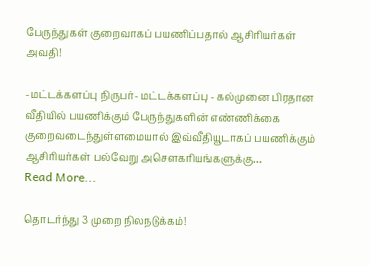பேருந்துகள் குறைவாகப் பயணிப்பதால் ஆசிரியர்கள் அவதி!

-மட்டக்களப்பு நிருபர்- மட்டக்களப்பு - கல்முனை பிரதான வீதியில் பயணிக்கும் பேருந்துகளின் எண்ணிக்கை குறைவடைந்துள்ளமையால் இவ்வீதியூடாகப் பயணிக்கும் ஆசிரியர்கள் பல்வேறு அசௌகரியங்களுக்கு…
Read More...

தொடர்ந்து 3 முறை நிலநடுக்கம்!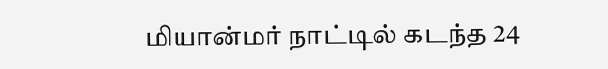மியான்மர் நாட்டில் கடந்த 24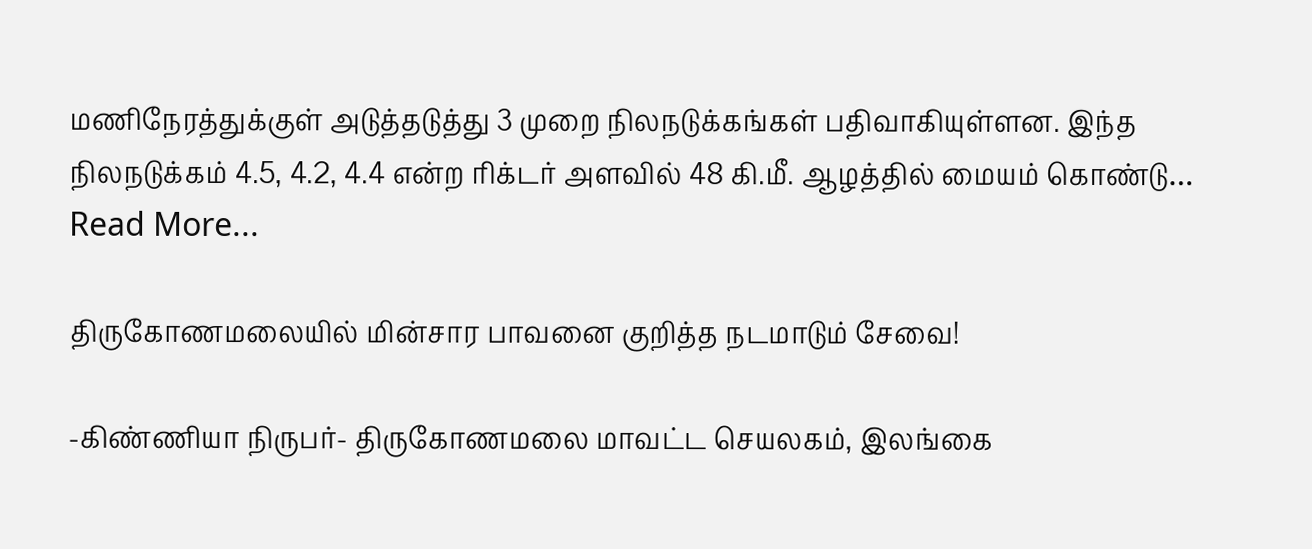மணிநேரத்துக்குள் அடுத்தடுத்து 3 முறை நிலநடுக்கங்கள் பதிவாகியுள்ளன. இந்த நிலநடுக்கம் 4.5, 4.2, 4.4 என்ற ரிக்டர் அளவில் 48 கி.மீ. ஆழத்தில் மையம் கொண்டு…
Read More...

திருகோணமலையில் மின்சார பாவனை குறித்த நடமாடும் சேவை!

-கிண்ணியா நிருபர்- திருகோணமலை மாவட்ட செயலகம், இலங்கை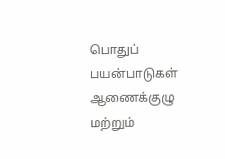பொதுப் பயன்பாடுகள் ஆணைக்குழு மற்றும்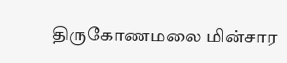திருகோணமலை மின்சார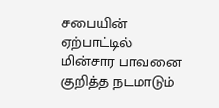சபையின் ஏற்பாட்டில் மின்சார பாவனை குறித்த நடமாடும்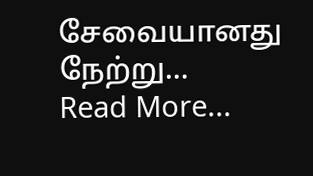சேவையானது நேற்று…
Read More...